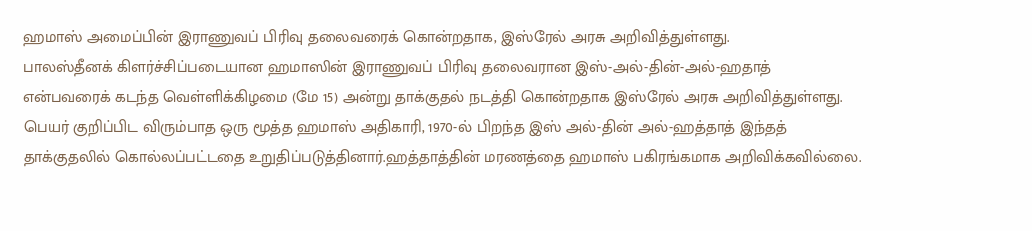ஹமாஸ் அமைப்பின் இராணுவப் பிரிவு தலைவரைக் கொன்றதாக, இஸ்ரேல் அரசு அறிவித்துள்ளது.
பாலஸ்தீனக் கிளர்ச்சிப்படையான ஹமாஸின் இராணுவப் பிரிவு தலைவரான இஸ்-அல்-தின்-அல்-ஹதாத் என்பவரைக் கடந்த வெள்ளிக்கிழமை (மே 15) அன்று தாக்குதல் நடத்தி கொன்றதாக இஸ்ரேல் அரசு அறிவித்துள்ளது.
பெயர் குறிப்பிட விரும்பாத ஒரு மூத்த ஹமாஸ் அதிகாரி, 1970-ல் பிறந்த இஸ் அல்-தின் அல்-ஹத்தாத் இந்தத் தாக்குதலில் கொல்லப்பட்டதை உறுதிப்படுத்தினார்.ஹத்தாத்தின் மரணத்தை ஹமாஸ் பகிரங்கமாக அறிவிக்கவில்லை.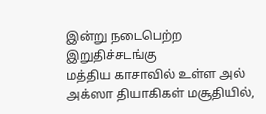இன்று நடைபெற்ற இறுதிச்சடங்கு
மத்திய காசாவில் உள்ள அல் அக்ஸா தியாகிகள் மசூதியில்,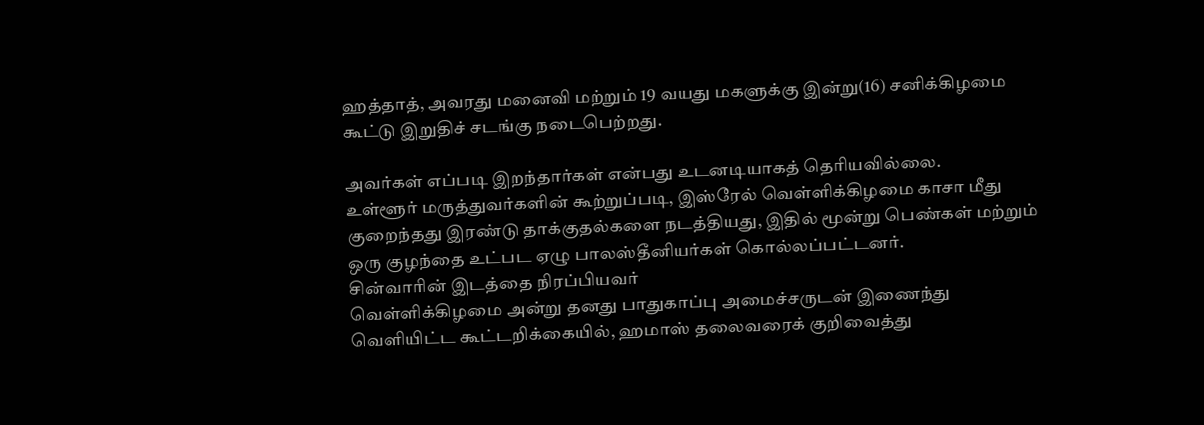ஹத்தாத், அவரது மனைவி மற்றும் 19 வயது மகளுக்கு இன்று(16) சனிக்கிழமை கூட்டு இறுதிச் சடங்கு நடைபெற்றது.

அவர்கள் எப்படி இறந்தார்கள் என்பது உடனடியாகத் தெரியவில்லை.
உள்ளூர் மருத்துவர்களின் கூற்றுப்படி, இஸ்ரேல் வெள்ளிக்கிழமை காசா மீது குறைந்தது இரண்டு தாக்குதல்களை நடத்தியது, இதில் மூன்று பெண்கள் மற்றும் ஒரு குழந்தை உட்பட ஏழு பாலஸ்தீனியர்கள் கொல்லப்பட்டனர்.
சின்வாரின் இடத்தை நிரப்பியவர்
வெள்ளிக்கிழமை அன்று தனது பாதுகாப்பு அமைச்சருடன் இணைந்து வெளியிட்ட கூட்டறிக்கையில், ஹமாஸ் தலைவரைக் குறிவைத்து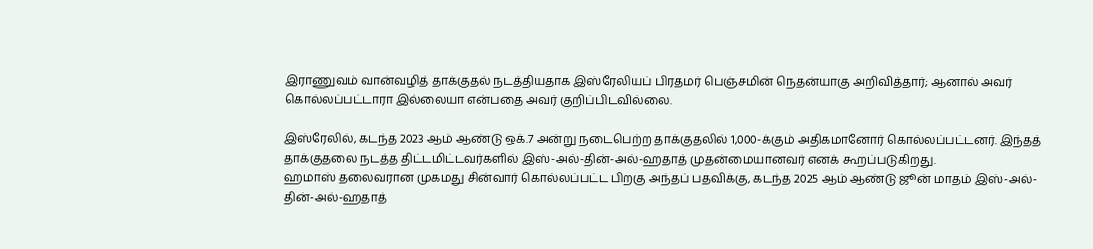இராணுவம் வான்வழித் தாக்குதல் நடத்தியதாக இஸ்ரேலியப் பிரதமர் பெஞ்சமின் நெதன்யாகு அறிவித்தார்; ஆனால் அவர் கொல்லப்பட்டாரா இல்லையா என்பதை அவர் குறிப்பிடவில்லை.

இஸ்ரேலில், கடந்த 2023 ஆம் ஆண்டு ஒக்.7 அன்று நடைபெற்ற தாக்குதலில் 1,000-க்கும் அதிகமானோர் கொல்லப்பட்டனர். இந்தத் தாக்குதலை நடத்த திட்டமிட்டவர்களில் இஸ்-அல்-தின்-அல்-ஹதாத் முதன்மையானவர் எனக் கூறப்படுகிறது.
ஹமாஸ் தலைவரான முகமது சின்வார் கொல்லப்பட்ட பிறகு அந்தப் பதவிக்கு, கடந்த 2025 ஆம் ஆண்டு ஜூன் மாதம் இஸ்-அல்-தின்-அல்-ஹதாத்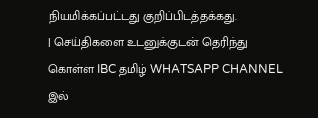நியமிக்கப்பட்டது குறிப்பிடத்தக்கது.
| செய்திகளை உடனுக்குடன் தெரிந்து கொள்ள IBC தமிழ் WHATSAPP CHANNEL இல்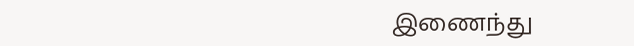இணைந்து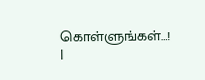கொள்ளுங்கள்…! |